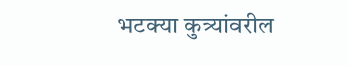भटक्या कुत्र्यांवरील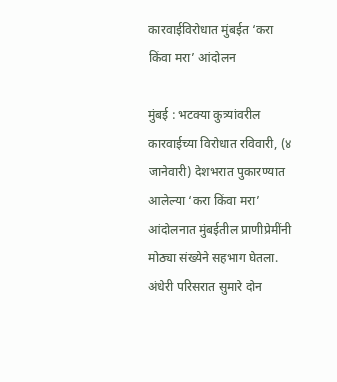कारवाईविरोधात मुंबईत ‘करा किंवा मरा’ आंदोलन

मुंबई : भटक्या कुत्र्यांवरील कारवाईच्या विरोधात रविवारी, (४ जानेवारी) देशभरात पुकारण्यात आलेल्या ‘करा किंवा मरा’ आंदोलनात मुंबईतील प्राणीप्रेमींनी मोठ्या संख्येने सहभाग घेतला. अंधेरी परिसरात सुमारे दोन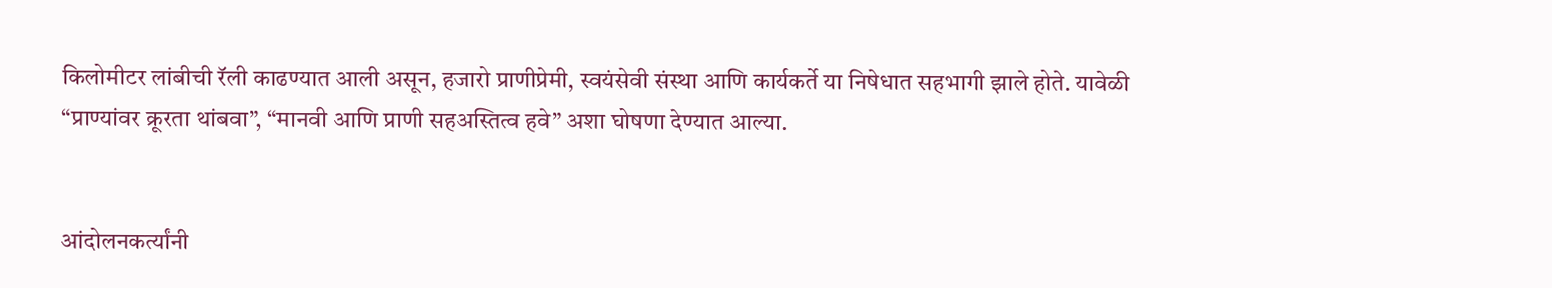किलोमीटर लांबीची रॅली काढण्यात आली असून, हजारो प्राणीप्रेमी, स्वयंसेवी संस्था आणि कार्यकर्ते या निषेधात सहभागी झाले होते. यावेळी “प्राण्यांवर क्रूरता थांबवा”, “मानवी आणि प्राणी सहअस्तित्व हवे” अशा घोषणा देण्यात आल्या.


आंदोलनकर्त्यांनी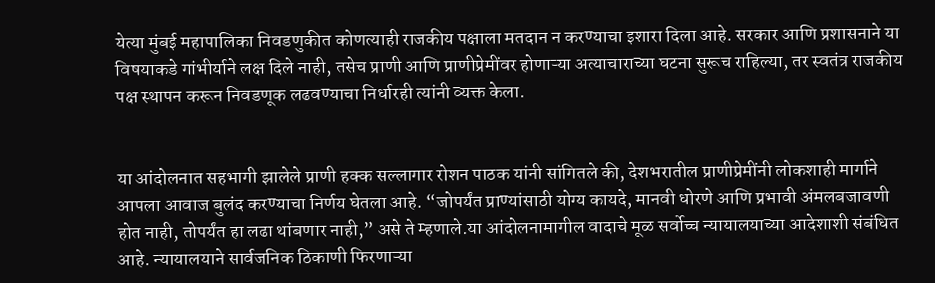येत्या मुंबई महापालिका निवडणुकीत कोणत्याही राजकीय पक्षाला मतदान न करण्याचा इशारा दिला आहे. सरकार आणि प्रशासनाने या विषयाकडे गांभीर्याने लक्ष दिले नाही, तसेच प्राणी आणि प्राणीप्रेमींवर होणाऱ्या अत्याचाराच्या घटना सुरूच राहिल्या, तर स्वतंत्र राजकीय पक्ष स्थापन करून निवडणूक लढवण्याचा निर्धारही त्यांनी व्यक्त केला.


या आंदोलनात सहभागी झालेले प्राणी हक्क सल्लागार रोशन पाठक यांनी सांगितले की, देशभरातील प्राणीप्रेमींनी लोकशाही मार्गाने आपला आवाज बुलंद करण्याचा निर्णय घेतला आहे. “जोपर्यंत प्राण्यांसाठी योग्य कायदे, मानवी धोरणे आणि प्रभावी अंमलबजावणी होत नाही, तोपर्यंत हा लढा थांबणार नाही,” असे ते म्हणाले.या आंदोलनामागील वादाचे मूळ सर्वोच्च न्यायालयाच्या आदेशाशी संबंधित आहे. न्यायालयाने सार्वजनिक ठिकाणी फिरणाऱ्या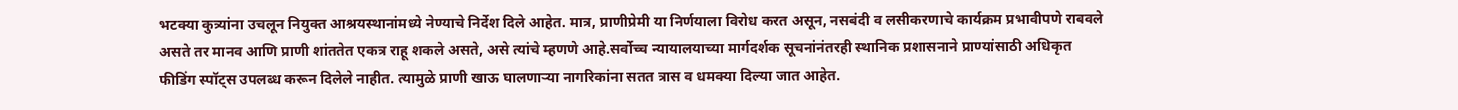भटक्या कुत्र्यांना उचलून नियुक्त आश्रयस्थानांमध्ये नेण्याचे निर्देश दिले आहेत. मात्र, प्राणीप्रेमी या निर्णयाला विरोध करत असून, नसबंदी व लसीकरणाचे कार्यक्रम प्रभावीपणे राबवले असते तर मानव आणि प्राणी शांततेत एकत्र राहू शकले असते, असे त्यांचे म्हणणे आहे.सर्वोच्च न्यायालयाच्या मार्गदर्शक सूचनांनंतरही स्थानिक प्रशासनाने प्राण्यांसाठी अधिकृत फीडिंग स्पॉट्स उपलब्ध करून दिलेले नाहीत. त्यामुळे प्राणी खाऊ घालणाऱ्या नागरिकांना सतत त्रास व धमक्या दिल्या जात आहेत.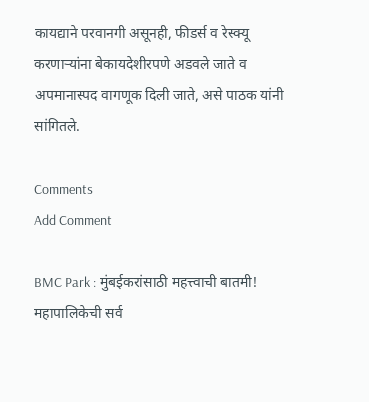कायद्याने परवानगी असूनही, फीडर्स व रेस्क्यू करणाऱ्यांना बेकायदेशीरपणे अडवले जाते व अपमानास्पद वागणूक दिली जाते, असे पाठक यांनी सांगितले.

Comments
Add Comment

BMC Park : मुंबईकरांसाठी महत्त्वाची बातमी! महापालिकेची सर्व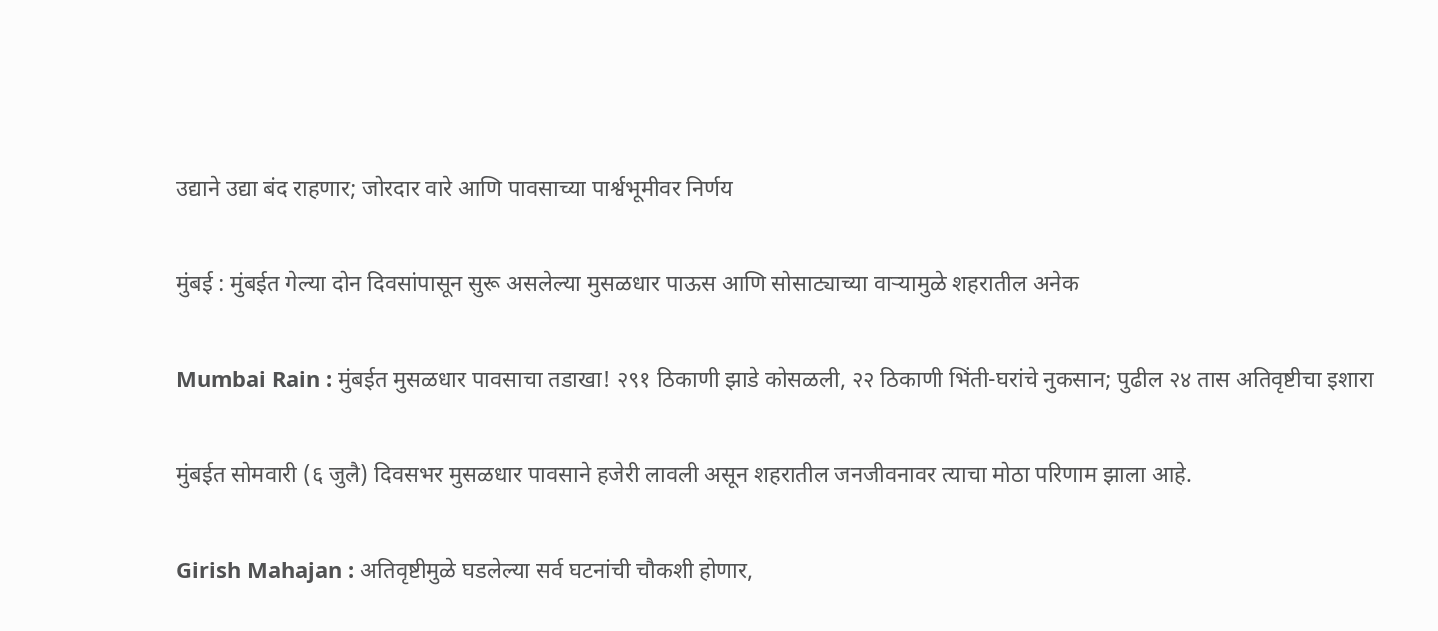उद्याने उद्या बंद राहणार; जोरदार वारे आणि पावसाच्या पार्श्वभूमीवर निर्णय

मुंबई : मुंबईत गेल्या दोन दिवसांपासून सुरू असलेल्या मुसळधार पाऊस आणि सोसाट्याच्या वाऱ्यामुळे शहरातील अनेक

Mumbai Rain : मुंबईत मुसळधार पावसाचा तडाखा! २९१ ठिकाणी झाडे कोसळली, २२ ठिकाणी भिंती-घरांचे नुकसान; पुढील २४ तास अतिवृष्टीचा इशारा

मुंबईत सोमवारी (६ जुलै) दिवसभर मुसळधार पावसाने हजेरी लावली असून शहरातील जनजीवनावर त्याचा मोठा परिणाम झाला आहे.

Girish Mahajan : अतिवृष्टीमुळे घडलेल्या सर्व घटनांची चौकशी होणार,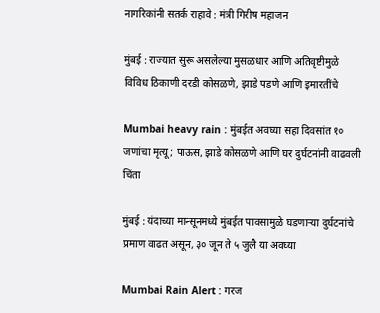नागरिकांनी सतर्क राहावे : मंत्री गिरीष महाजन

मुंबई : राज्यात सुरू असलेल्या मुसळधार आणि अतिवृष्टीमुळे विविध ठिकाणी दरडी कोसळणे, झाडे पडणे आणि इमारतींचे

Mumbai heavy rain : मुंबईत अवघ्या सहा दिवसांत १० जणांचा मृत्यू; पाऊस, झाडे कोसळणे आणि घर दुर्घटनांनी वाढवली चिंता

मुंबई : यंदाच्या मान्सूनमध्ये मुंबईत पावसामुळे घडणाऱ्या दुर्घटनांचे प्रमाण वाढत असून, ३० जून ते ५ जुलै या अवघ्या

Mumbai Rain Alert : गरज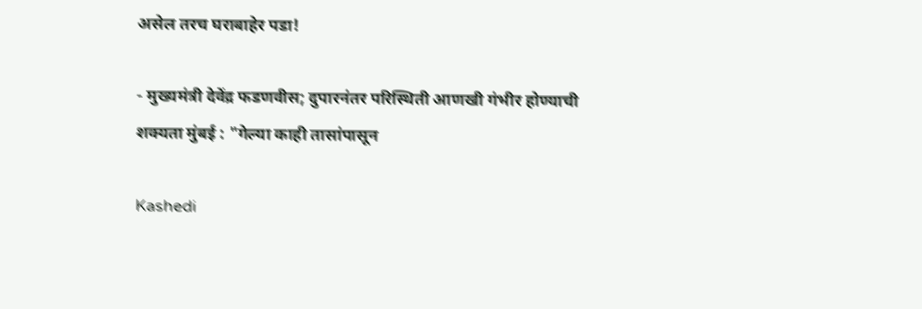असेल तरच घराबाहेर पडा!

- मुख्यमंत्री देवेंद्र फडणवीस; दुपारनंतर परिस्थिती आणखी गंभीर होण्याची शक्यता मुंबई : "गेल्या काही तासांपासून

Kashedi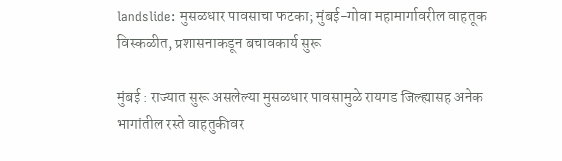landslide: मुसळधार पावसाचा फटका; मुंबई-गोवा महामार्गावरील वाहतूक विस्कळीत, प्रशासनाकडून बचावकार्य सुरू

मुंबई : राज्यात सुरू असलेल्या मुसळधार पावसामुळे रायगड जिल्ह्यासह अनेक भागांतील रस्ते वाहतुकीवर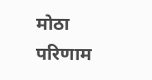मोठा परिणाम